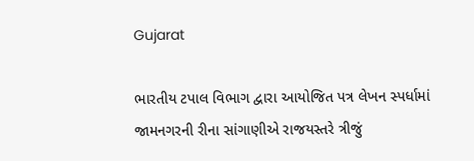Gujarat

ભારતીય ટપાલ વિભાગ દ્વારા આયોજિત પત્ર લેખન સ્પર્ધામાં જામનગરની રીના સાંગાણીએ રાજયસ્તરે ત્રીજું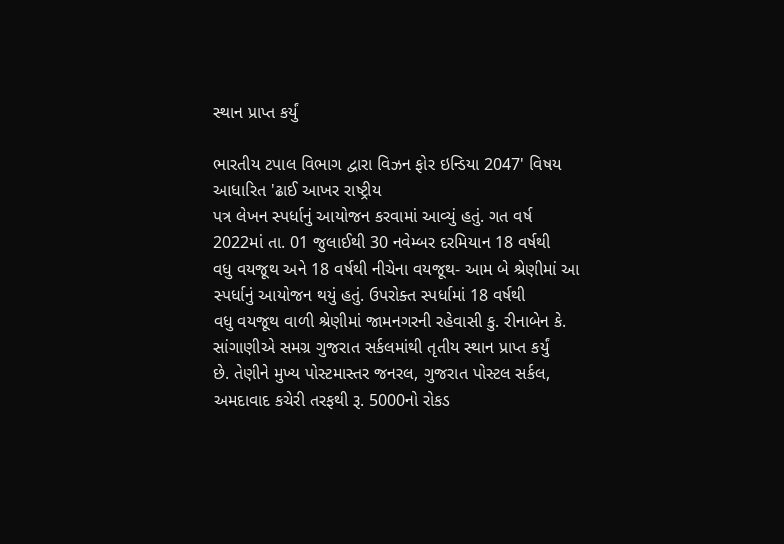સ્થાન પ્રાપ્ત કર્યું

ભારતીય ટપાલ વિભાગ દ્વારા વિઝન ફોર ઇન્ડિયા 2047' વિષય આધારિત 'ઢાઈ આખર રાષ્ટ્રીય
પત્ર લેખન સ્પર્ધાનું આયોજન કરવામાં આવ્યું હતું. ગત વર્ષ 2022માં તા. 01 જુલાઈથી 30 નવેમ્બર દરમિયાન 18 વર્ષથી
વધુ વયજૂથ અને 18 વર્ષથી નીચેના વયજૂથ- આમ બે શ્રેણીમાં આ સ્પર્ધાનું આયોજન થયું હતું. ઉપરોક્ત સ્પર્ધામાં 18 વર્ષથી
વધુ વયજૂથ વાળી શ્રેણીમાં જામનગરની રહેવાસી કુ. રીનાબેન કે. સાંગાણીએ સમગ્ર ગુજરાત સર્કલમાંથી તૃતીય સ્થાન પ્રાપ્ત કર્યું
છે. તેણીને મુખ્ય પોસ્ટમાસ્તર જનરલ, ગુજરાત પોસ્ટલ સર્કલ, અમદાવાદ કચેરી તરફથી રૂ. 5000નો રોકડ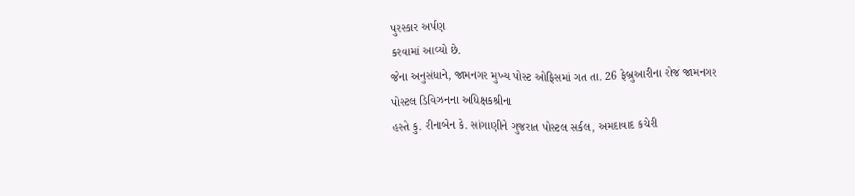પુરસ્કાર અર્પણ
કરવામાં આવ્યો છે.
જેના અનુસંધાને, જામનગર મુખ્ય પોસ્ટ ઓફિસમાં ગત તા. 26 ફેબ્રુઆરીના રોજ જામનગર પોસ્ટલ ડિવિઝનના અધિક્ષકશ્રીના
હસ્તે કુ. રીનાબેન કે. સાંગાણીને ગુજરાત પોસ્ટલ સર્કલ, અમદાવાદ કચેરી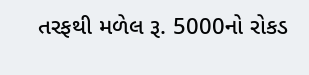તરફથી મળેલ રૂ. 5000નો રોકડ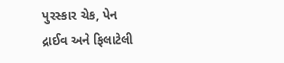પુરસ્કાર ચેક, પેન
દ્રાઈવ અને ફિલાટેલી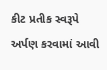કીટ પ્રતીક સ્વરૂપે અર્પણ કરવામાં આવી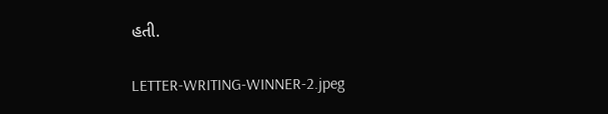હતી.

LETTER-WRITING-WINNER-2.jpeg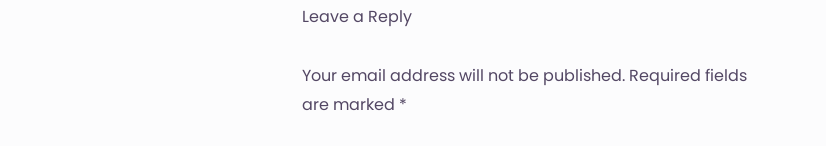Leave a Reply

Your email address will not be published. Required fields are marked *